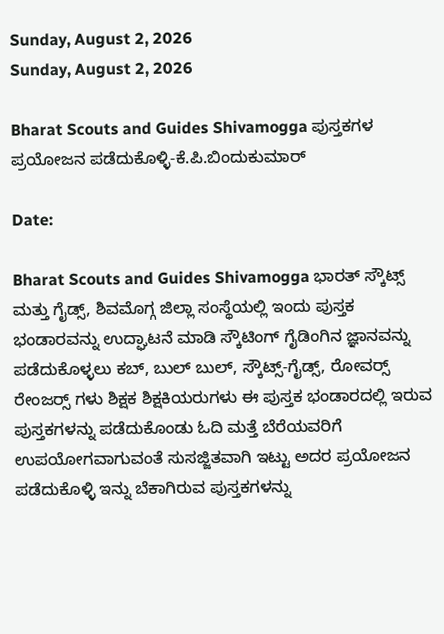Sunday, August 2, 2026
Sunday, August 2, 2026

Bharat Scouts and Guides Shivamogga ಪುಸ್ತಕಗಳ ಪ್ರಯೋಜನ ಪಡೆದುಕೊಳ್ಳಿ-ಕೆ.ಪಿ.ಬಿಂದುಕುಮಾರ್

Date:

Bharat Scouts and Guides Shivamogga ಭಾರತ್ ಸ್ಕೌಟ್ಸ್ ಮತ್ತು ಗೈಡ್ಸ್, ಶಿವಮೊಗ್ಗ ಜಿಲ್ಲಾ ಸಂಸ್ಥೆಯಲ್ಲಿ ಇಂದು ಪುಸ್ತಕ ಭಂಡಾರವನ್ನು ಉದ್ಘಾಟನೆ ಮಾಡಿ ಸ್ಕೌಟಿಂಗ್ ಗೈಡಿಂಗಿನ ಜ್ಞಾನವನ್ನು ಪಡೆದುಕೊಳ್ಳಲು ಕಬ್, ಬುಲ್ ಬುಲ್, ಸ್ಕೌಟ್ಸ್-ಗೈಡ್ಸ್, ರೋವರ‍್ಸ್ ರೇಂಜರ‍್ಸ್ ಗಳು ಶಿಕ್ಷಕ ಶಿಕ್ಷಕಿಯರುಗಳು ಈ ಪುಸ್ತಕ ಭಂಡಾರದಲ್ಲಿ ಇರುವ ಪುಸ್ತಕಗಳನ್ನು ಪಡೆದುಕೊಂಡು ಓದಿ ಮತ್ತೆ ಬೆರೆಯವರಿಗೆ ಉಪಯೋಗವಾಗುವಂತೆ ಸುಸಜ್ಜಿತವಾಗಿ ಇಟ್ಟು ಅದರ ಪ್ರಯೋಜನ ಪಡೆದುಕೊಳ್ಳಿ ಇನ್ನು ಬೆಕಾಗಿರುವ ಪುಸ್ತಕಗಳನ್ನು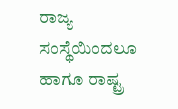ರಾಜ್ಯ ಸಂಸ್ಥೆಯಿಂದಲೂ ಹಾಗೂ ರಾಷ್ಟ್ರ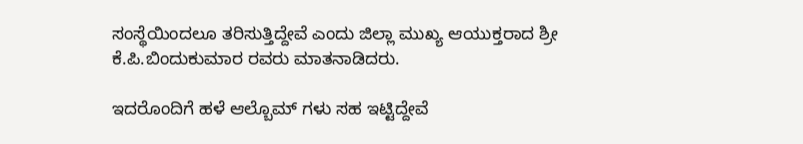ಸಂಸ್ಥೆಯಿಂದಲೂ ತರಿಸುತ್ತಿದ್ದೇವೆ ಎಂದು ಜಿಲ್ಲಾ ಮುಖ್ಯ ಆಯುಕ್ತರಾದ ಶ್ರೀ ಕೆ.ಪಿ.ಬಿಂದುಕುಮಾರ ರವರು ಮಾತನಾಡಿದರು.

ಇದರೊಂದಿಗೆ ಹಳೆ ಆಲ್ಬೊಮ್ ಗಳು ಸಹ ಇಟ್ಟಿದ್ದೇವೆ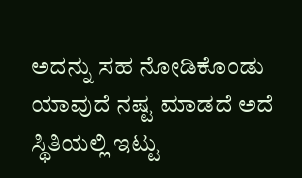ಅದನ್ನು ಸಹ ನೋಡಿಕೊಂಡು ಯಾವುದೆ ನಷ್ಟ ಮಾಡದೆ ಅದೆ ಸ್ಥಿತಿಯಲ್ಲಿ ಇಟ್ಟು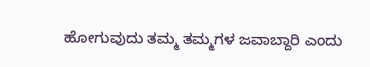ಹೋಗುವುದು ತಮ್ಮ ತಮ್ಮಗಳ ಜವಾಬ್ದಾರಿ ಎಂದು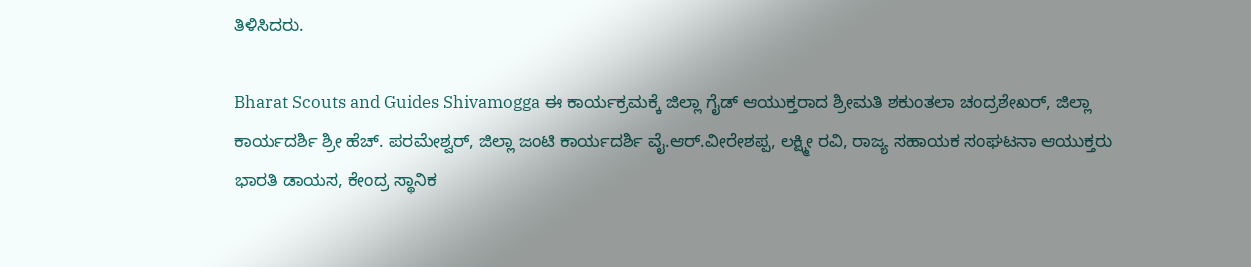ತಿಳಿಸಿದರು.

Bharat Scouts and Guides Shivamogga ಈ ಕಾರ್ಯಕ್ರಮಕ್ಕೆ ಜಿಲ್ಲಾ ಗೈಡ್ ಆಯುಕ್ತರಾದ ಶ್ರೀಮತಿ ಶಕುಂತಲಾ ಚಂದ್ರಶೇಖರ್, ಜಿಲ್ಲಾ ಕಾರ್ಯದರ್ಶಿ ಶ್ರೀ ಹೆಚ್. ಪರಮೇಶ್ವರ್, ಜಿಲ್ಲಾ ಜಂಟಿ ಕಾರ್ಯದರ್ಶಿ ವೈ.ಆರ್.ವೀರೇಶಪ್ಪ, ಲಕ್ಷ್ಮೀ ರವಿ, ರಾಜ್ಯ ಸಹಾಯಕ ಸಂಘಟನಾ ಆಯುಕ್ತರು ಭಾರತಿ ಡಾಯಸ, ಕೇಂದ್ರ ಸ್ಥಾನಿಕ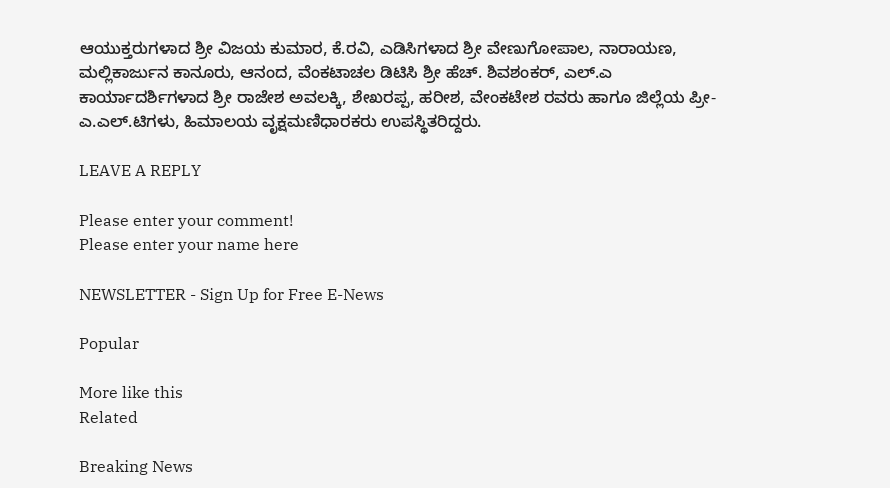ಆಯುಕ್ತರುಗಳಾದ ಶ್ರೀ ವಿಜಯ ಕುಮಾರ, ಕೆ.ರವಿ, ಎಡಿಸಿಗಳಾದ ಶ್ರೀ ವೇಣುಗೋಪಾಲ, ನಾರಾಯಣ, ಮಲ್ಲಿಕಾರ್ಜುನ ಕಾನೂರು, ಆನಂದ, ವೆಂಕಟಾಚಲ ಡಿಟಿಸಿ ಶ್ರೀ ಹೆಚ್. ಶಿವಶಂಕರ್, ಎಲ್.ಎ ಕಾರ್ಯಾದರ್ಶಿಗಳಾದ ಶ್ರೀ ರಾಜೇಶ ಅವಲಕ್ಕಿ, ಶೇಖರಪ್ಪ, ಹರೀಶ, ವೇಂಕಟೇಶ ರವರು ಹಾಗೂ ಜಿಲ್ಲೆಯ ಪ್ರೀ-ಎ.ಎಲ್.ಟಿಗಳು, ಹಿಮಾಲಯ ವೃಕ್ಷಮಣಿಧಾರಕರು ಉಪಸ್ಥಿತರಿದ್ದರು.

LEAVE A REPLY

Please enter your comment!
Please enter your name here

NEWSLETTER - Sign Up for Free E-News

Popular

More like this
Related

Breaking News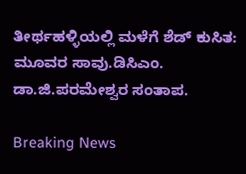ತೀರ್ಥಹಳ್ಳಿಯಲ್ಲಿ ಮಳೆಗೆ ಶೆಡ್ ಕುಸಿತ: ಮೂವರ ಸಾವು.ಡಿಸಿಎಂ. ಡಾ.ಜಿ.ಪರಮೇಶ್ವರ ಸಂತಾಪ.

Breaking News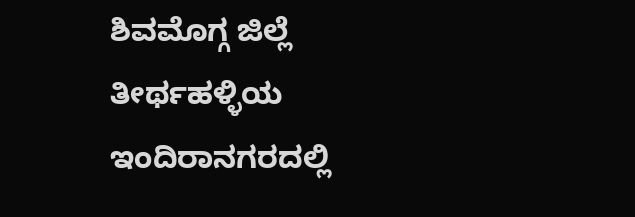ಶಿವಮೊಗ್ಗ ಜಿಲ್ಲೆ ತೀರ್ಥಹಳ್ಳಿಯ ಇಂದಿರಾನಗರದಲ್ಲಿ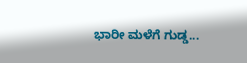ಭಾರೀ ಮಳೆಗೆ ಗುಡ್ಡ...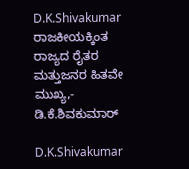D.K.Shivakumar ರಾಜಕೀಯಕ್ಕಿಂತ ರಾಜ್ಯದ ರೈತರ ಮತ್ತುಜನರ ಹಿತವೇ ಮುಖ್ಯ,- ಡಿ.ಕೆ.ಶಿವಕುಮಾರ್

D.K.Shivakumar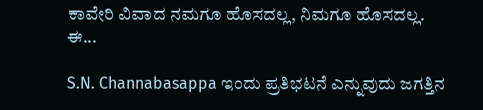ಕಾವೇರಿ ವಿವಾದ ನಮಗೂ ಹೊಸದಲ್ಲ, ನಿಮಗೂ ಹೊಸದಲ್ಲ. ಈ...

S.N. Channabasappa ಇಂದು ಪ್ರತಿಭಟನೆ ಎನ್ನುವುದು ಜಗತ್ತಿನ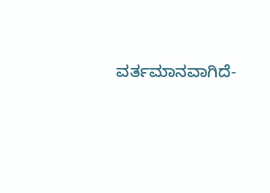ವರ್ತಮಾನವಾಗಿದೆ-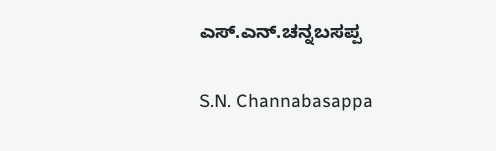ಎಸ್.ಎನ್.ಚನ್ನಬಸಪ್ಪ

S.N. Channabasappa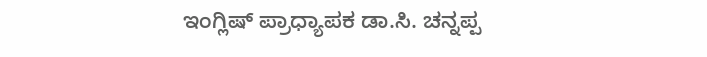ಇಂಗ್ಲಿಷ್ ಪ್ರಾಧ್ಯಾಪಕ ಡಾ.ಸಿ. ಚನ್ನಪ್ಪ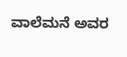ವಾಲೆಮನೆ ಅವರ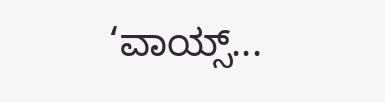‘ವಾಯ್ಸ್...